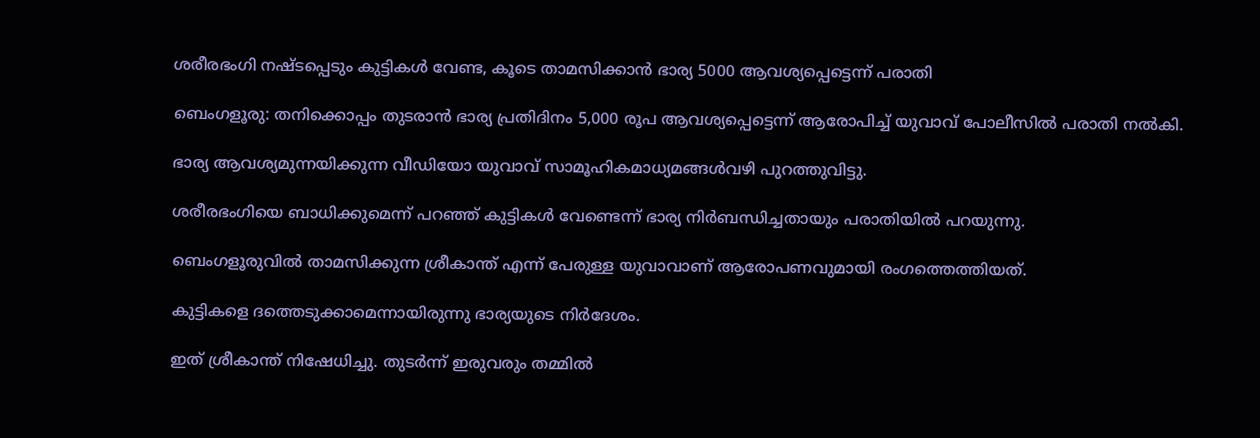ശരീരഭംഗി നഷ്ടപ്പെടും കുട്ടികൾ വേണ്ട, കൂടെ താമസിക്കാൻ ഭാര്യ 5000 ആവശ്യപ്പെട്ടെന്ന് പരാതി

ബെംഗളൂരു: തനിക്കൊപ്പം തുടരാൻ ഭാര്യ പ്രതിദിനം 5,000 രൂപ ആവശ്യപ്പെട്ടെന്ന് ആരോപിച്ച്‌ യുവാവ് പോലീസില്‍ പരാതി നല്‍കി.

ഭാര്യ ആവശ്യമുന്നയിക്കുന്ന വീഡിയോ യുവാവ് സാമൂഹികമാധ്യമങ്ങള്‍വഴി പുറത്തുവിട്ടു.

ശരീരഭംഗിയെ ബാധിക്കുമെന്ന് പറഞ്ഞ് കുട്ടികള്‍ വേണ്ടെന്ന് ഭാര്യ നിർബന്ധിച്ചതായും പരാതിയില്‍ പറയുന്നു.

ബെംഗളൂരുവില്‍ താമസിക്കുന്ന ശ്രീകാന്ത് എന്ന് പേരുള്ള യുവാവാണ് ആരോപണവുമായി രംഗത്തെത്തിയത്.

കുട്ടികളെ ദത്തെടുക്കാമെന്നായിരുന്നു ഭാര്യയുടെ നിർദേശം.

ഇത് ശ്രീകാന്ത് നിഷേധിച്ചു. തുടർന്ന് ഇരുവരും തമ്മില്‍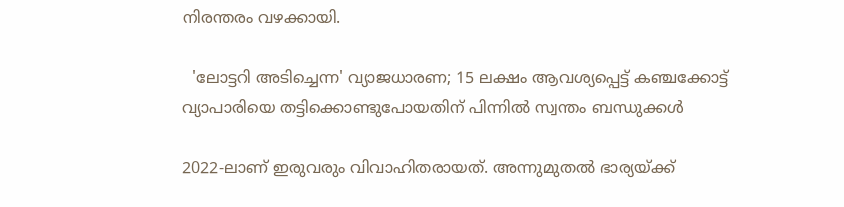നിരന്തരം വഴക്കായി.

  'ലോട്ടറി അടിച്ചെന്ന' വ്യാജധാരണ; 15 ലക്ഷം ആവശ്യപ്പെട്ട് കഞ്ചക്കോട്ട് വ്യാപാരിയെ തട്ടിക്കൊണ്ടുപോയതിന് പിന്നിൽ സ്വന്തം ബന്ധുക്കൾ

2022-ലാണ് ഇരുവരും വിവാഹിതരായത്. അന്നുമുതല്‍ ഭാര്യയ്ക്ക്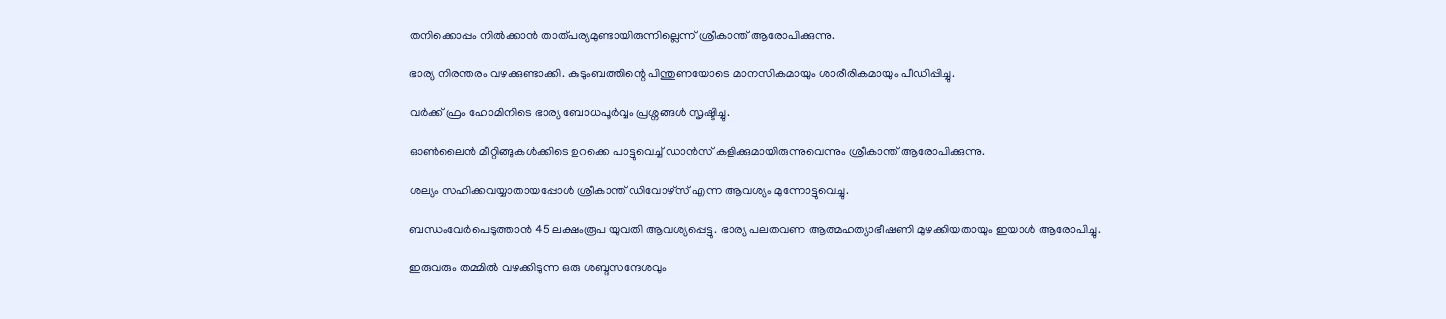തനിക്കൊപ്പം നില്‍ക്കാൻ താത്പര്യമുണ്ടായിരുന്നില്ലെന്ന് ശ്രീകാന്ത് ആരോപിക്കുന്നു.

ഭാര്യ നിരന്തരം വഴക്കുണ്ടാക്കി. കുടുംബത്തിന്റെ പിന്തുണയോടെ മാനസികമായും ശാരീരികമായും പീഡിപ്പിച്ചു.

വർക്ക് ഫ്രം ഹോമിനിടെ ഭാര്യ ബോധപൂർവ്വം പ്രശ്നങ്ങള്‍ സൃഷ്ടിച്ചു.

ഓണ്‍ലൈൻ മീറ്റിങ്ങുകള്‍ക്കിടെ ഉറക്കെ പാട്ടുവെച്ച്‌ ഡാൻസ് കളിക്കുമായിരുന്നുവെന്നും ശ്രീകാന്ത് ആരോപിക്കുന്നു.

ശല്യം സഹിക്കവയ്യാതായപ്പോള്‍ ശ്രീകാന്ത് ഡിവോഴ്സ് എന്ന ആവശ്യം മുന്നോട്ടുവെച്ചു.

ബന്ധംവേർപെടുത്താൻ 45 ലക്ഷംരൂപ യുവതി ആവശ്യപ്പെട്ടു. ഭാര്യ പലതവണ ആത്മഹത്യാഭീഷണി മുഴക്കിയതായും ഇയാള്‍ ആരോപിച്ചു.

ഇരുവരും തമ്മില്‍ വഴക്കിടുന്ന ഒരു ശബ്ദസന്ദേശവും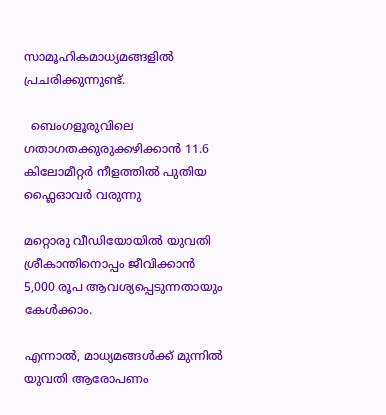സാമൂഹികമാധ്യമങ്ങളില്‍ പ്രചരിക്കുന്നുണ്ട്.

  ബെംഗളൂരുവിലെ ഗതാഗതക്കുരുക്കഴിക്കാൻ 11.6 കിലോമീറ്റർ നീളത്തിൽ പുതിയ ഫ്ലൈഓവർ വരുന്നു

മറ്റൊരു വീഡിയോയില്‍ യുവതി ശ്രീകാന്തിനൊപ്പം ജീവിക്കാൻ 5,000 രൂപ ആവശ്യപ്പെടുന്നതായും കേള്‍ക്കാം.

എന്നാല്‍, മാധ്യമങ്ങള്‍ക്ക് മുന്നില്‍ യുവതി ആരോപണം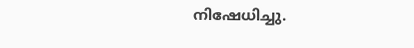നിഷേധിച്ചു.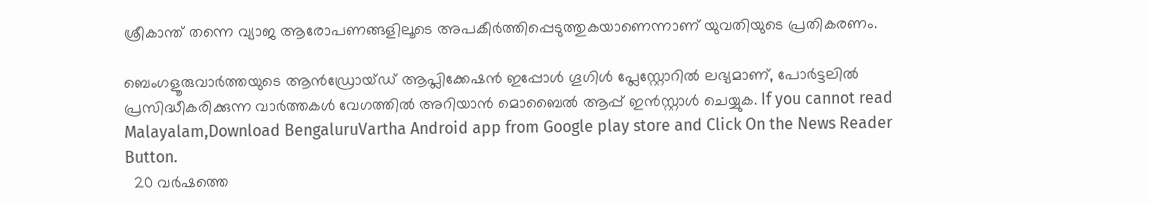ശ്രീകാന്ത് തന്നെ വ്യാജ ആരോപണങ്ങളിലൂടെ അപകീർത്തിപ്പെടുത്തുകയാണെന്നാണ് യുവതിയുടെ പ്രതികരണം.

ബെംഗളൂരുവാർത്തയുടെ ആൻഡ്രോയ്ഡ് ആപ്ലിക്കേഷൻ ഇപ്പോൾ ഗൂഗിൾ പ്ലേസ്റ്റോറിൽ ലഭ്യമാണ്, പോർട്ടലിൽ പ്രസിദ്ധീകരിക്കുന്ന വാർത്തകൾ വേഗത്തിൽ അറിയാൻ മൊബൈൽ ആപ്പ് ഇൻസ്റ്റാൾ ചെയ്യുക. If you cannot read Malayalam,Download BengaluruVartha Android app from Google play store and Click On the News Reader Button.
  20 വർഷത്തെ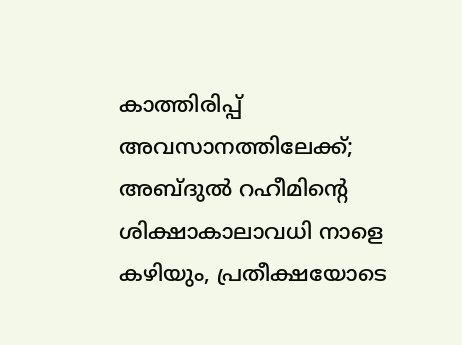കാത്തിരിപ്പ് അവസാനത്തിലേക്ക്; അബ്ദുൽ റഹീമിന്റെ ശിക്ഷാകാലാവധി നാളെ കഴിയും, പ്രതീക്ഷയോടെ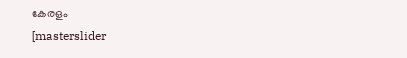കേരളം
[masterslider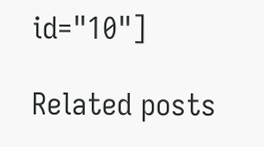id="10"]

Related posts